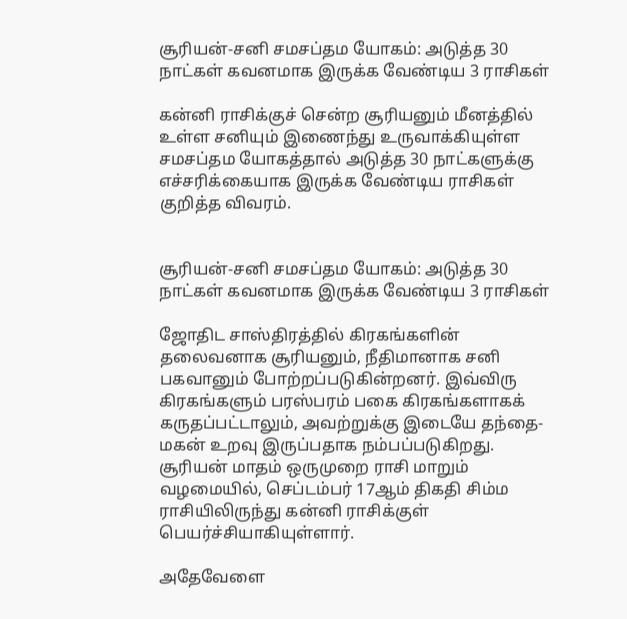சூரியன்-சனி சமசப்தம யோகம்: அடுத்த 30 நாட்கள் கவனமாக இருக்க வேண்டிய 3 ராசிகள்

கன்னி ராசிக்குச் சென்ற சூரியனும் மீனத்தில் உள்ள சனியும் இணைந்து உருவாக்கியுள்ள சமசப்தம யோகத்தால் அடுத்த 30 நாட்களுக்கு எச்சரிக்கையாக இருக்க வேண்டிய ராசிகள் குறித்த விவரம்.


சூரியன்-சனி சமசப்தம யோகம்: அடுத்த 30 நாட்கள் கவனமாக இருக்க வேண்டிய 3 ராசிகள்

ஜோதிட சாஸ்திரத்தில் கிரகங்களின் தலைவனாக சூரியனும், நீதிமானாக சனி பகவானும் போற்றப்படுகின்றனர். இவ்விரு கிரகங்களும் பரஸ்பரம் பகை கிரகங்களாகக் கருதப்பட்டாலும், அவற்றுக்கு இடையே தந்தை-மகன் உறவு இருப்பதாக நம்பப்படுகிறது. சூரியன் மாதம் ஒருமுறை ராசி மாறும் வழமையில், செப்டம்பர் 17ஆம் திகதி சிம்ம ராசியிலிருந்து கன்னி ராசிக்குள் பெயர்ச்சியாகியுள்ளார்.

அதேவேளை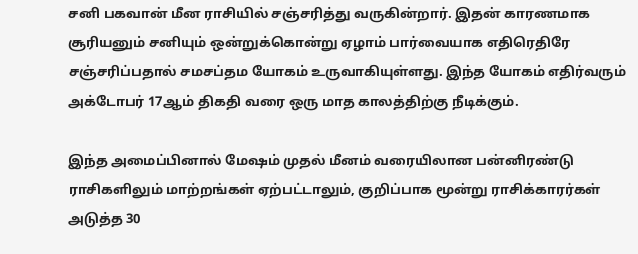சனி பகவான் மீன ராசியில் சஞ்சரித்து வருகின்றார். இதன் காரணமாக சூரியனும் சனியும் ஒன்றுக்கொன்று ஏழாம் பார்வையாக எதிரெதிரே சஞ்சரிப்பதால் சமசப்தம யோகம் உருவாகியுள்ளது. இந்த யோகம் எதிர்வரும் அக்டோபர் 17ஆம் திகதி வரை ஒரு மாத காலத்திற்கு நீடிக்கும்.

இந்த அமைப்பினால் மேஷம் முதல் மீனம் வரையிலான பன்னிரண்டு ராசிகளிலும் மாற்றங்கள் ஏற்பட்டாலும், குறிப்பாக மூன்று ராசிக்காரர்கள் அடுத்த 30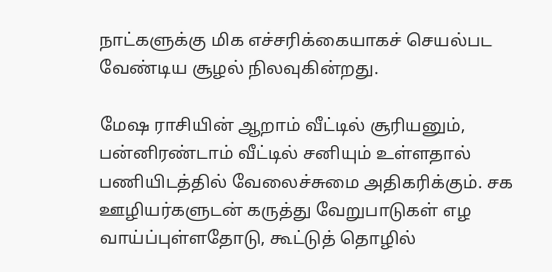நாட்களுக்கு மிக எச்சரிக்கையாகச் செயல்பட வேண்டிய சூழல் நிலவுகின்றது.

மேஷ ராசியின் ஆறாம் வீட்டில் சூரியனும், பன்னிரண்டாம் வீட்டில் சனியும் உள்ளதால் பணியிடத்தில் வேலைச்சுமை அதிகரிக்கும். சக ஊழியர்களுடன் கருத்து வேறுபாடுகள் எழ வாய்ப்புள்ளதோடு, கூட்டுத் தொழில்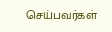செய்பவர்கள்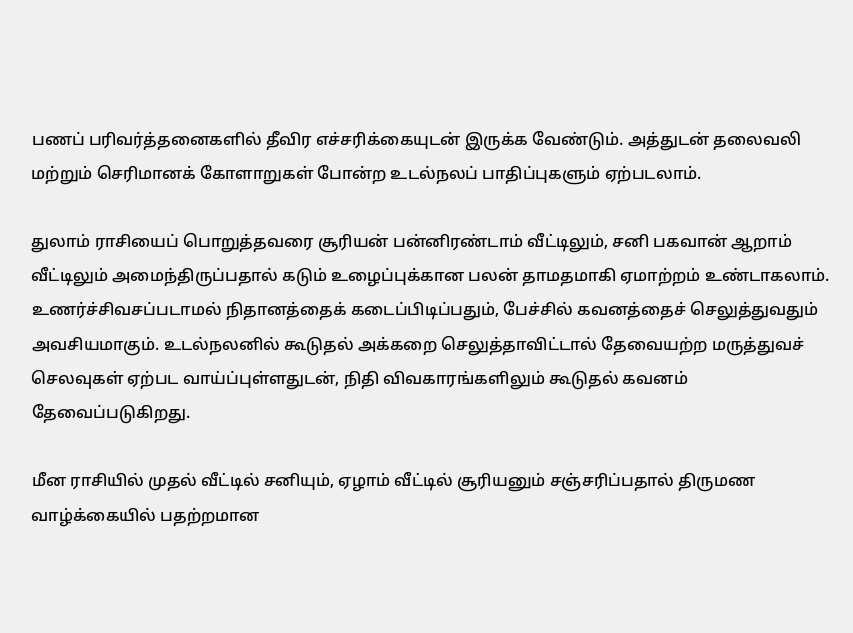பணப் பரிவர்த்தனைகளில் தீவிர எச்சரிக்கையுடன் இருக்க வேண்டும். அத்துடன் தலைவலி மற்றும் செரிமானக் கோளாறுகள் போன்ற உடல்நலப் பாதிப்புகளும் ஏற்படலாம்.

துலாம் ராசியைப் பொறுத்தவரை சூரியன் பன்னிரண்டாம் வீட்டிலும், சனி பகவான் ஆறாம் வீட்டிலும் அமைந்திருப்பதால் கடும் உழைப்புக்கான பலன் தாமதமாகி ஏமாற்றம் உண்டாகலாம். உணர்ச்சிவசப்படாமல் நிதானத்தைக் கடைப்பிடிப்பதும், பேச்சில் கவனத்தைச் செலுத்துவதும் அவசியமாகும். உடல்நலனில் கூடுதல் அக்கறை செலுத்தாவிட்டால் தேவையற்ற மருத்துவச் செலவுகள் ஏற்பட வாய்ப்புள்ளதுடன், நிதி விவகாரங்களிலும் கூடுதல் கவனம் தேவைப்படுகிறது.

மீன ராசியில் முதல் வீட்டில் சனியும், ஏழாம் வீட்டில் சூரியனும் சஞ்சரிப்பதால் திருமண வாழ்க்கையில் பதற்றமான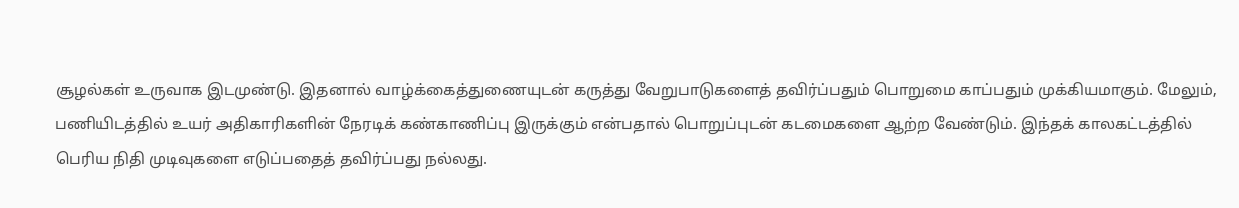சூழல்கள் உருவாக இடமுண்டு. இதனால் வாழ்க்கைத்துணையுடன் கருத்து வேறுபாடுகளைத் தவிர்ப்பதும் பொறுமை காப்பதும் முக்கியமாகும். மேலும், பணியிடத்தில் உயர் அதிகாரிகளின் நேரடிக் கண்காணிப்பு இருக்கும் என்பதால் பொறுப்புடன் கடமைகளை ஆற்ற வேண்டும். இந்தக் காலகட்டத்தில் பெரிய நிதி முடிவுகளை எடுப்பதைத் தவிர்ப்பது நல்லது.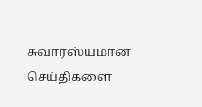சுவாரஸ்யமான செய்திகளை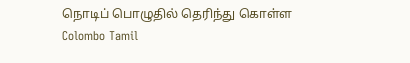நொடிப் பொழுதில் தெரிந்து கொள்ள Colombo Tamil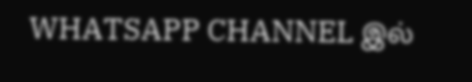WHATSAPP CHANNEL இல்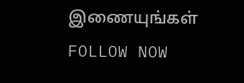இணையுங்கள் FOLLOW NOW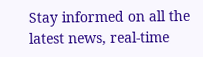Stay informed on all the latest news, real-time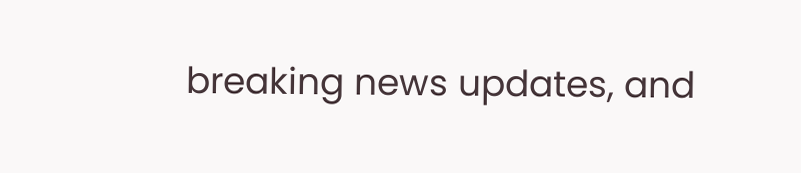breaking news updates, and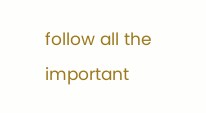follow all the important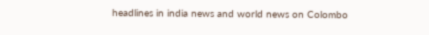headlines in india news and world news on Colombo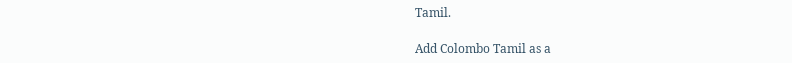Tamil.

Add Colombo Tamil as a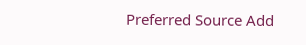Preferred Source Add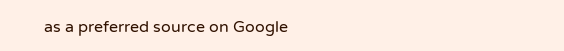as a preferred source on Google